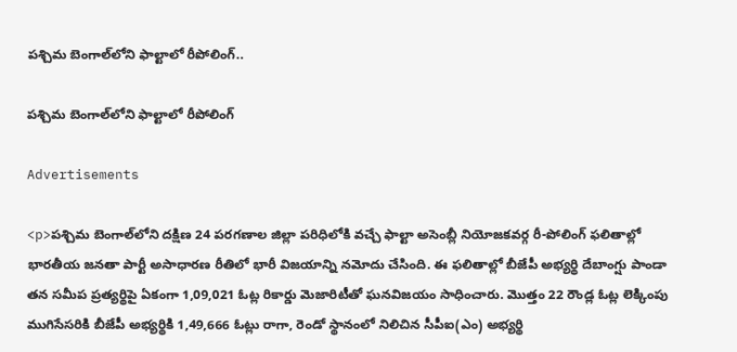పశ్చిమ బెంగాల్‌లోని ఫాల్టాలో రీపోలింగ్..

పశ్చిమ బెంగాల్‌లోని ఫాల్టాలో రీపోలింగ్

Advertisements

<p>పశ్చిమ బెంగాల్‌లోని దక్షిణ 24 పరగణాల జిల్లా పరిధిలోకి వచ్చే ఫాల్టా అసెంబ్లీ నియోజకవర్గ రీ-పోలింగ్ ఫలితాల్లో భారతీయ జనతా పార్టీ అసాధారణ రీతిలో భారీ విజయాన్ని నమోదు చేసింది. ఈ ఫలితాల్లో బీజేపీ అభ్యర్థి దేబాంగ్షు పాండా తన సమీప ప్రత్యర్థిపై ఏకంగా 1,09,021 ఓట్ల రికార్డు మెజారిటీతో ఘనవిజయం సాధించారు. మొత్తం 22 రౌండ్ల ఓట్ల లెక్కింపు ముగిసేసరికి బీజేపీ అభ్యర్థికి 1,49,666 ఓట్లు రాగా, రెండో స్థానంలో నిలిచిన సీపీఐ(ఎం) అభ్యర్థి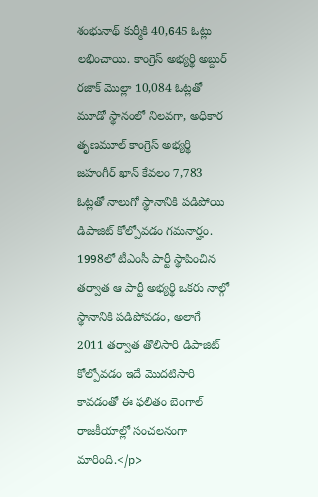శంభునాథ్ కుర్మీకి 40,645 ఓట్లు లభించాయి. కాంగ్రెస్ అభ్యర్థి అబ్దుర్ రజాక్ మొల్లా 10,084 ఓట్లతో మూడో స్థానంలో నిలవగా, అధికార తృణమూల్ కాంగ్రెస్ అభ్యర్థి జహంగీర్ ఖాన్ కేవలం 7,783 ఓట్లతో నాలుగో స్థానానికి పడిపోయి డిపాజిట్ కోల్పోవడం గమనార్హం. 1998లో టీఎంసీ పార్టీ స్థాపించిన తర్వాత ఆ పార్టీ అభ్యర్థి ఒకరు నాల్గో స్థానానికి పడిపోవడం, అలాగే 2011 తర్వాత తొలిసారి డిపాజిట్ కోల్పోవడం ఇదే మొదటిసారి కావడంతో ఈ ఫలితం బెంగాల్ రాజకీయాల్లో సంచలనంగా మారింది.</p>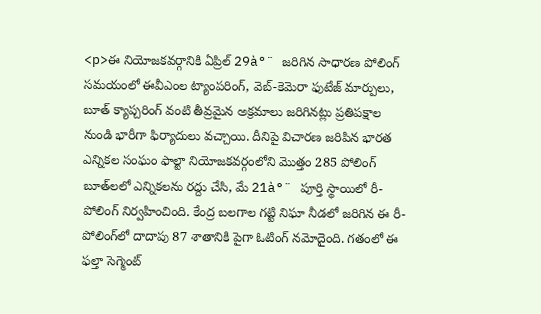<p>ఈ నియోజకవర్గానికి ఏప్రిల్ 29à°¨ జరిగిన సాధారణ పోలింగ్ సమయంలో ఈవీఎంల ట్యాంపరింగ్, వెబ్-కెమెరా ఫుటేజ్ మార్పులు, బూత్ క్యాప్చరింగ్ వంటి తీవ్రమైన అక్రమాలు జరిగినట్లు ప్రతిపక్షాల నుండి భారీగా ఫిర్యాదులు వచ్చాయి. దీనిపై విచారణ జరిపిన భారత ఎన్నికల సంఘం ఫాల్టా నియోజకవర్గంలోని మొత్తం 285 పోలింగ్ బూత్‌లలో ఎన్నికలను రద్దు చేసి, మే 21à°¨ పూర్తి స్థాయిలో రీ-పోలింగ్ నిర్వహించింది. కేంద్ర బలగాల గట్టి నిఘా నీడలో జరిగిన ఈ రీ-పోలింగ్‌లో దాదాపు 87 శాతానికి పైగా ఓటింగ్ నమోదైంది. గతంలో ఈ ఫల్తా సెగ్మెంట్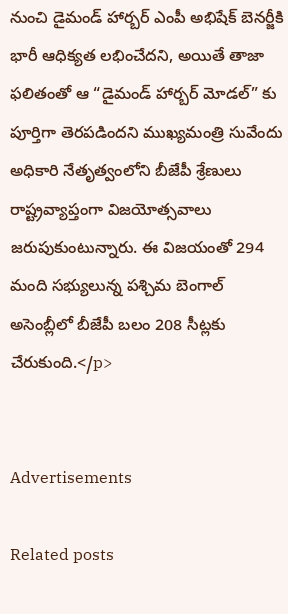నుంచి డైమండ్ హార్బర్ ఎంపీ అభిషేక్ బెనర్జీకి భారీ ఆధిక్యత లభించేదని, అయితే తాజా ఫలితంతో ఆ “డైమండ్ హార్బర్ మోడల్” కు పూర్తిగా తెరపడిందని ముఖ్యమంత్రి సువేందు అధికారి నేతృత్వంలోని బీజేపీ శ్రేణులు రాష్ట్రవ్యాప్తంగా విజయోత్సవాలు జరుపుకుంటున్నారు. ఈ విజయంతో 294 మంది సభ్యులున్న పశ్చిమ బెంగాల్ అసెంబ్లీలో బీజేపీ బలం 208 సీట్లకు చేరుకుంది.</p>


Advertisements

Related posts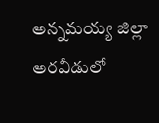అన్నమయ్య జిల్లా అరవీడులో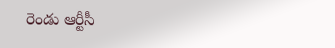రెండు ఆర్టీసీ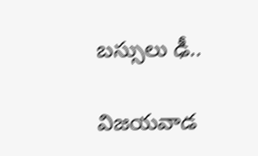బస్సులు ఢీ..

విజయవాడ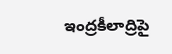ఇంద్రకీలాద్రిపై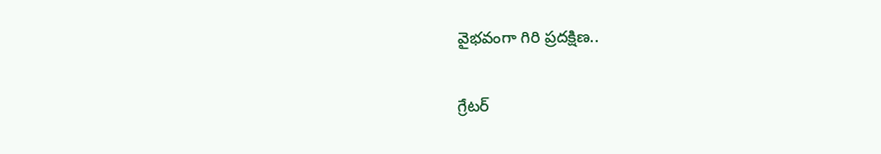వైభవంగా గిరి ప్రదక్షిణ..

గ్రేటర్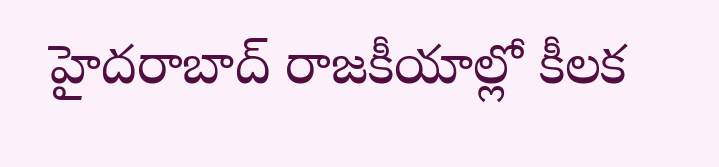హైదరాబాద్‌ రాజకీయాల్లో కీలక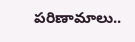పరిణామాలు..